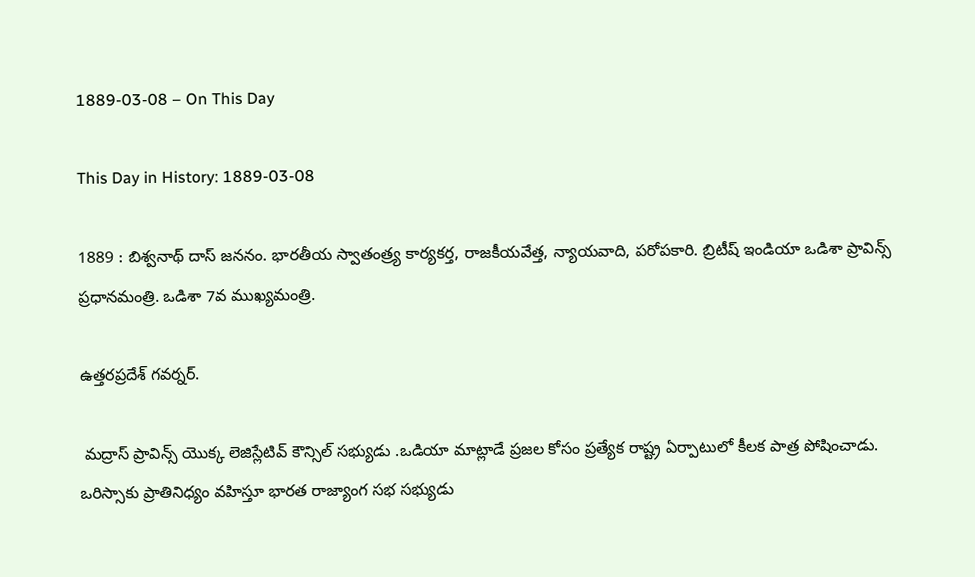1889-03-08 – On This Day

This Day in History: 1889-03-08

1889 : బిశ్వనాథ్ దాస్ జననం. భారతీయ స్వాతంత్ర్య కార్యకర్త, రాజకీయవేత్త, న్యాయవాది, పరోపకారి. బ్రిటీష్ ఇండియా ఒడిశా ప్రావిన్స్‌ ప్రధానమంత్రి. ఒడిశా 7వ ముఖ్యమంత్రి.

ఉత్తరప్రదేశ్ గవర్నర్‌.

 మద్రాస్ ప్రావిన్స్ యొక్క లెజిస్లేటివ్ కౌన్సిల్ సభ్యుడు .ఒడియా మాట్లాడే ప్రజల కోసం ప్రత్యేక రాష్ట్ర ఏర్పాటులో కీలక పాత్ర పోషించాడు. ఒరిస్సాకు ప్రాతినిధ్యం వహిస్తూ భారత రాజ్యాంగ సభ సభ్యుడు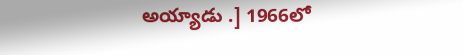అయ్యాడు .] 1966లో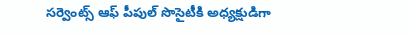సర్వెంట్స్ ఆఫ్ పీపుల్ సొసైటీకి అధ్యక్షుడిగా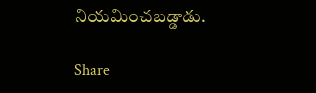నియమించబడ్డాడు.

Share